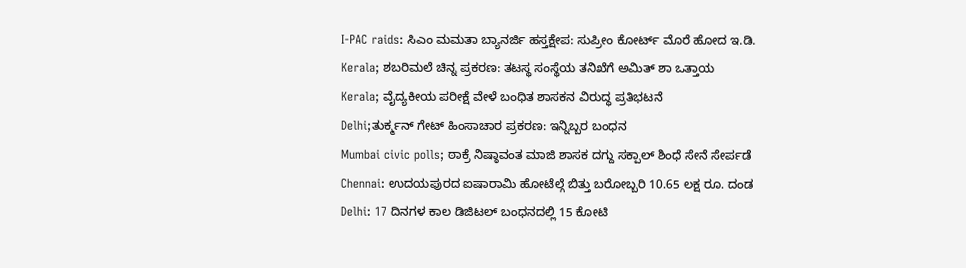I-PAC raids: ಸಿಎಂ ಮಮತಾ ಬ್ಯಾನರ್ಜಿ ಹಸ್ತಕ್ಷೇಪ: ಸುಪ್ರೀಂ ಕೋರ್ಟ್ ಮೊರೆ ಹೋದ ಇ.ಡಿ.
Kerala; ಶಬರಿಮಲೆ ಚಿನ್ನ ಪ್ರಕರಣ: ತಟಸ್ಥ ಸಂಸ್ಥೆಯ ತನಿಖೆಗೆ ಅಮಿತ್ ಶಾ ಒತ್ತಾಯ
Kerala; ವೈದ್ಯಕೀಯ ಪರೀಕ್ಷೆ ವೇಳೆ ಬಂಧಿತ ಶಾಸಕನ ವಿರುದ್ಧ ಪ್ರತಿಭಟನೆ
Delhi;ತುರ್ಕ್ಮನ್ ಗೇಟ್ ಹಿಂಸಾಚಾರ ಪ್ರಕರಣ: ಇನ್ನಿಬ್ಬರ ಬಂಧನ
Mumbai civic polls; ಠಾಕ್ರೆ ನಿಷ್ಠಾವಂತ ಮಾಜಿ ಶಾಸಕ ದಗ್ದು ಸಕ್ಪಾಲ್ ಶಿಂಧೆ ಸೇನೆ ಸೇರ್ಪಡೆ
Chennai: ಉದಯಪುರದ ಐಷಾರಾಮಿ ಹೋಟೆಲ್ಗೆ ಬಿತ್ತು ಬರೋಬ್ಬರಿ 10.65 ಲಕ್ಷ ರೂ. ದಂಡ
Delhi: 17 ದಿನಗಳ ಕಾಲ ಡಿಜಿಟಲ್ ಬಂಧನದಲ್ಲಿ 15 ಕೋಟಿ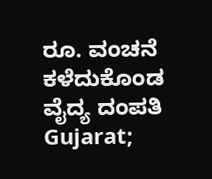ರೂ. ವಂಚನೆ ಕಳೆದುಕೊಂಡ ವೈದ್ಯ ದಂಪತಿ
Gujarat;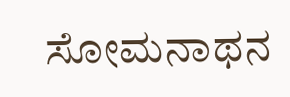ಸೋಮನಾಥನ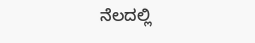ನೆಲದಲ್ಲಿ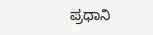ಪ್ರಧಾನಿ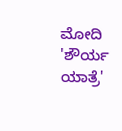ಮೋದಿ 'ಶೌರ್ಯ ಯಾತ್ರೆ'